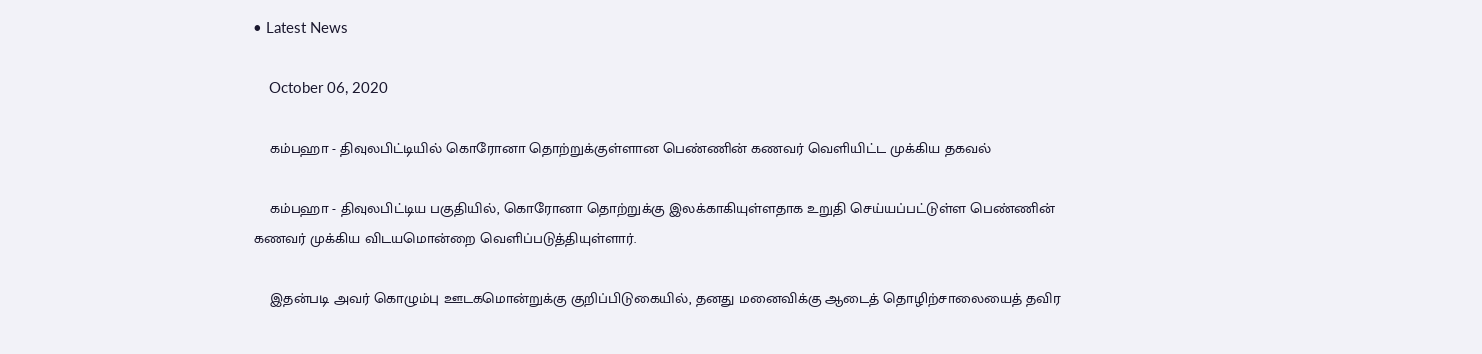• Latest News

    October 06, 2020

    கம்பஹா - திவுலபிட்டியில் கொரோனா தொற்றுக்குள்ளான பெண்ணின் கணவர் வெளியிட்ட முக்கிய தகவல்

    கம்பஹா - திவுலபிட்டிய பகுதியில், கொரோனா தொற்றுக்கு இலக்காகியுள்ளதாக உறுதி செய்யப்பட்டுள்ள பெண்ணின் கணவர் முக்கிய விடயமொன்றை வெளிப்படுத்தியுள்ளார்.

    இதன்படி அவர் கொழும்பு ஊடகமொன்றுக்கு குறிப்பிடுகையில், தனது மனைவிக்கு ஆடைத் தொழிற்சாலையைத் தவிர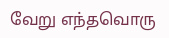வேறு எந்தவொரு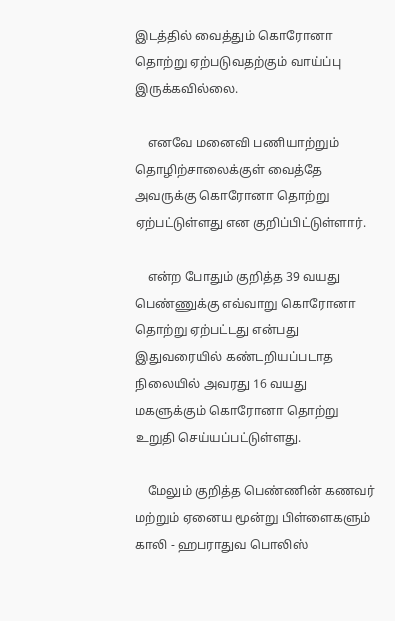இடத்தில் வைத்தும் கொரோனா தொற்று ஏற்படுவதற்கும் வாய்ப்பு இருக்கவில்லை.

    எனவே மனைவி பணியாற்றும் தொழிற்சாலைக்குள் வைத்தே அவருக்கு கொரோனா தொற்று ஏற்பட்டுள்ளது என குறிப்பிட்டுள்ளார்.

    என்ற போதும் குறித்த 39 வயது பெண்ணுக்கு எவ்வாறு கொரோனா தொற்று ஏற்பட்டது என்பது இதுவரையில் கண்டறியப்படாத நிலையில் அவரது 16 வயது மகளுக்கும் கொரோனா தொற்று உறுதி செய்யப்பட்டுள்ளது.

    மேலும் குறித்த பெண்ணின் கணவர் மற்றும் ஏனைய மூன்று பிள்ளைகளும் காலி - ஹபராதுவ பொலிஸ்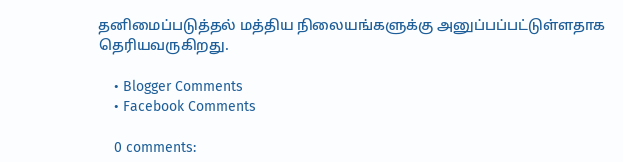தனிமைப்படுத்தல் மத்திய நிலையங்களுக்கு அனுப்பப்பட்டுள்ளதாக தெரியவருகிறது.

    • Blogger Comments
    • Facebook Comments

    0 comments: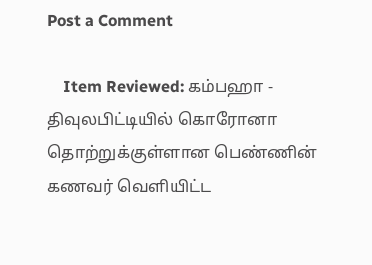Post a Comment

    Item Reviewed: கம்பஹா - திவுலபிட்டியில் கொரோனா தொற்றுக்குள்ளான பெண்ணின் கணவர் வெளியிட்ட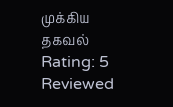முக்கிய தகவல் Rating: 5 Reviewed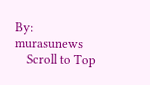By: murasunews
    Scroll to Top